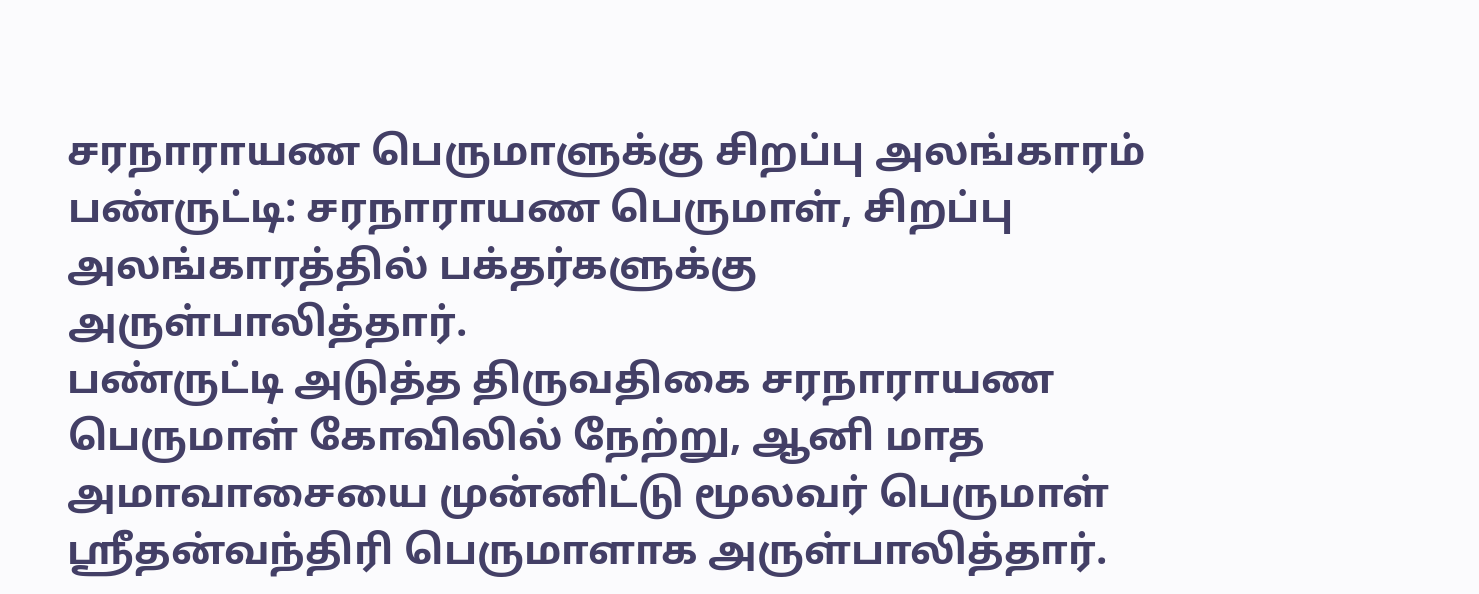சரநாராயண பெருமாளுக்கு சிறப்பு அலங்காரம்
பண்ருட்டி: சரநாராயண பெருமாள், சிறப்பு அலங்காரத்தில் பக்தர்களுக்கு அருள்பாலித்தார்.
பண்ருட்டி அடுத்த திருவதிகை சரநாராயண பெருமாள் கோவிலில் நேற்று, ஆனி மாத அமாவாசையை முன்னிட்டு மூலவர் பெருமாள் ஸ்ரீதன்வந்திரி பெருமாளாக அருள்பாலித்தார்.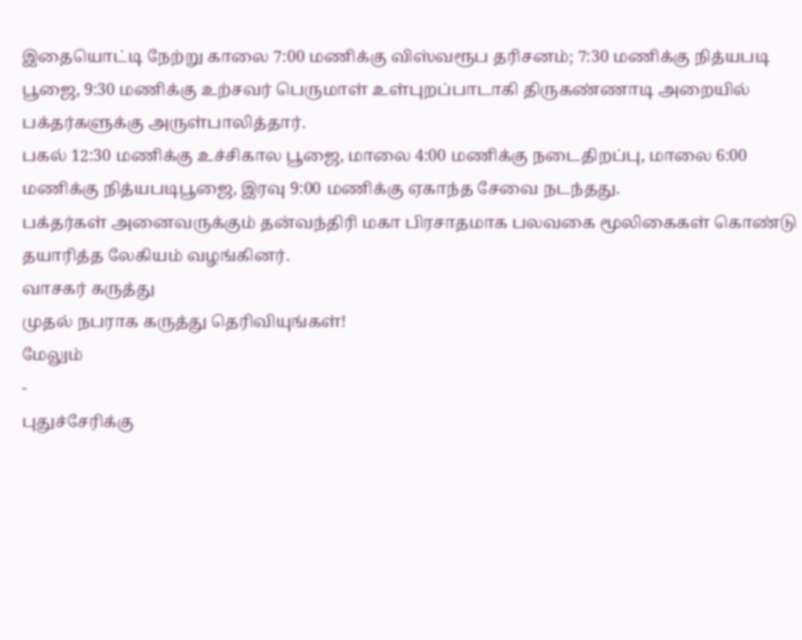இதையொட்டி நேற்று காலை 7:00 மணிக்கு விஸ்வரூப தரிசனம்; 7:30 மணிக்கு நித்யபடி பூஜை, 9:30 மணிக்கு உற்சவர் பெருமாள் உள்புறப்பாடாகி திருகண்ணாடி அறையில் பக்தர்களுக்கு அருள்பாலித்தார்.
பகல் 12:30 மணிக்கு உச்சிகால பூஜை, மாலை 4:00 மணிக்கு நடைதிறப்பு, மாலை 6:00 மணிக்கு நித்யபடிபூஜை, இரவு 9:00 மணிக்கு ஏகாந்த சேவை நடந்தது.
பக்தர்கள் அனைவருக்கும் தன்வந்திரி மகா பிரசாதமாக பலவகை மூலிகைகள் கொண்டு தயாரித்த லேகியம் வழங்கினர்.
வாசகர் கருத்து
முதல் நபராக கருத்து தெரிவியுங்கள்!
மேலும்
-
புதுச்சேரிக்கு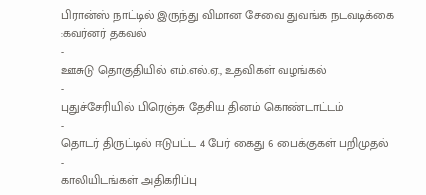பிரான்ஸ் நாட்டில் இருந்து விமான சேவை துவங்க நடவடிக்கை :கவர்னர் தகவல்
-
ஊசுடு தொகுதியில் எம்.எல்.ஏ., உதவிகள் வழங்கல்
-
புதுச்சேரியில் பிரெஞ்சு தேசிய தினம் கொண்டாட்டம்
-
தொடர் திருட்டில் ஈடுபட்ட 4 பேர் கைது 6 பைக்குகள் பறிமுதல்
-
காலியிடங்கள் அதிகரிப்பு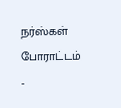நர்ஸ்கள் போராட்டம்
-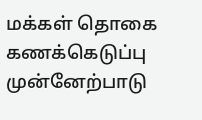மக்கள் தொகை கணக்கெடுப்பு முன்னேற்பாடு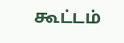கூட்டம்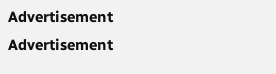Advertisement
Advertisement